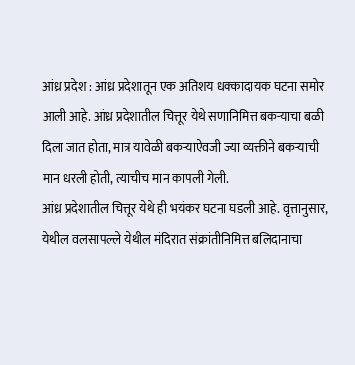आंध्र प्रदेश : आंध्र प्रदेशातून एक अतिशय धक्कादायक घटना समोर आली आहे. आंध्र प्रदेशातील चित्तूर येथे सणानिमित्त बकऱ्याचा बळी दिला जात होता, मात्र यावेळी बकऱ्याऐवजी ज्या व्यक्तीने बकऱ्याची मान धरली होती, त्याचीच मान कापली गेली.
आंध्र प्रदेशातील चित्तूर येथे ही भयंकर घटना घडली आहे. वृत्तानुसार, येथील वलसापल्ले येथील मंदिरात संक्रांतीनिमित्त बलिदानाचा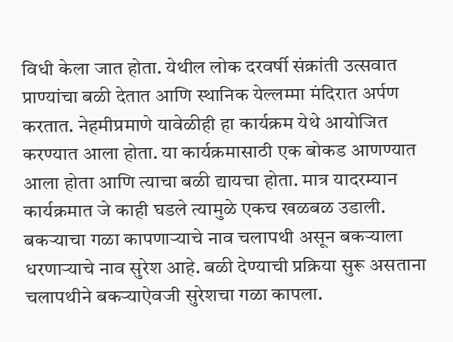विधी केला जात होता. येथील लोक दरवर्षी संक्रांती उत्सवात प्राण्यांचा बळी देतात आणि स्थानिक येल्लम्मा मंदिरात अर्पण करतात. नेहमीप्रमाणे यावेळीही हा कार्यक्रम येथे आयोजित करण्यात आला होता. या कार्यक्रमासाठी एक बोकड आणण्यात आला होता आणि त्याचा बळी द्यायचा होता. मात्र यादरम्यान कार्यक्रमात जे काही घडले त्यामुळे एकच खळबळ उडाली. बकऱ्याचा गळा कापणाऱ्याचे नाव चलापथी असून बकऱ्याला धरणाऱ्याचे नाव सुरेश आहे. बळी देण्याची प्रक्रिया सुरू असताना चलापथीने बकऱ्याऐवजी सुरेशचा गळा कापला.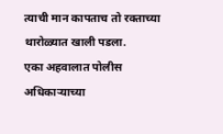त्याची मान कापताच तो रक्ताच्या थारोळ्यात खाली पडला.
एका अहवालात पोलीस अधिकाऱ्याच्या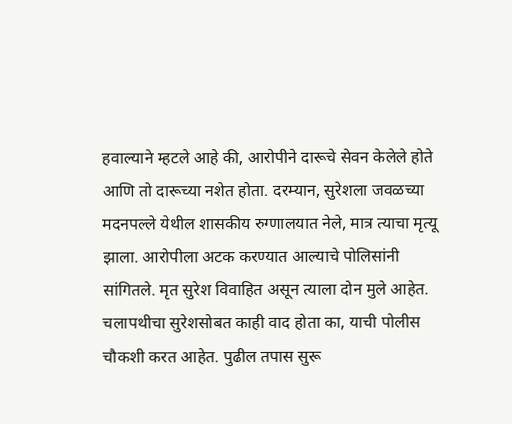हवाल्याने म्हटले आहे की, आरोपीने दारूचे सेवन केलेले होते आणि तो दारूच्या नशेत होता. दरम्यान, सुरेशला जवळच्या मदनपल्ले येथील शासकीय रुग्णालयात नेले, मात्र त्याचा मृत्यू झाला. आरोपीला अटक करण्यात आल्याचे पोलिसांनी सांगितले. मृत सुरेश विवाहित असून त्याला दोन मुले आहेत. चलापथीचा सुरेशसोबत काही वाद होता का, याची पोलीस चौकशी करत आहेत. पुढील तपास सुरू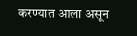करण्यात आला असून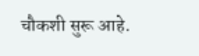चौकशी सुरू आहे.